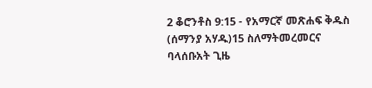2 ቆሮንቶስ 9:15 - የአማርኛ መጽሐፍ ቅዱስ (ሰማንያ አሃዱ)15 ስለማትመረመርና ባላሰቡአት ጊዜ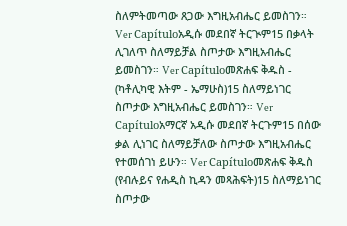ስለምትመጣው ጸጋው እግዚአብሔር ይመስገን። Ver Capítuloአዲሱ መደበኛ ትርጒም15 በቃላት ሊገለጥ ስለማይቻል ስጦታው እግዚአብሔር ይመስገን። Ver Capítuloመጽሐፍ ቅዱስ - (ካቶሊካዊ እትም - ኤማሁስ)15 ስለማይነገር ስጦታው እግዚአብሔር ይመስገን። Ver Capítuloአማርኛ አዲሱ መደበኛ ትርጉም15 በሰው ቃል ሊነገር ስለማይቻለው ስጦታው እግዚአብሔር የተመሰገነ ይሁን። Ver Capítuloመጽሐፍ ቅዱስ (የብሉይና የሐዲስ ኪዳን መጻሕፍት)15 ስለማይነገር ስጦታው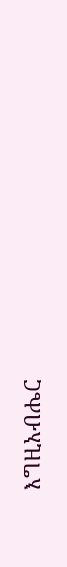እግዚአብሔር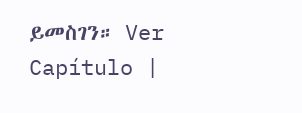ይመስገን። Ver Capítulo |